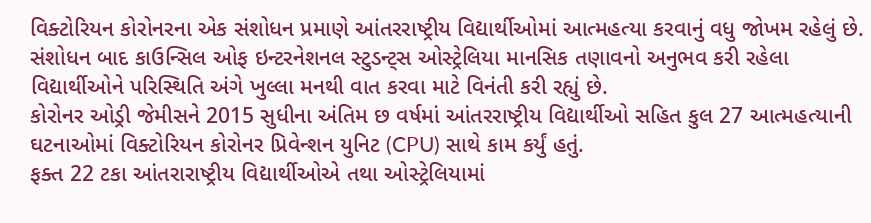વિક્ટોરિયન કોરોનરના એક સંશોધન પ્રમાણે આંતરરાષ્ટ્રીય વિદ્યાર્થીઓમાં આત્મહત્યા કરવાનું વધુ જોખમ રહેલું છે. સંશોધન બાદ કાઉન્સિલ ઓફ ઇન્ટરનેશનલ સ્ટુડન્ટ્સ ઓસ્ટ્રેલિયા માનસિક તણાવનો અનુભવ કરી રહેલા વિદ્યાર્થીઓને પરિસ્થિતિ અંગે ખુલ્લા મનથી વાત કરવા માટે વિનંતી કરી રહ્યું છે.
કોરોનર ઓડ્રી જેમીસને 2015 સુધીના અંતિમ છ વર્ષમાં આંતરરાષ્ટ્રીય વિદ્યાર્થીઓ સહિત કુલ 27 આત્મહત્યાની ઘટનાઓમાં વિક્ટોરિયન કોરોનર પ્રિવેન્શન યુનિટ (CPU) સાથે કામ કર્યું હતું.
ફક્ત 22 ટકા આંતરારાષ્ટ્રીય વિદ્યાર્થીઓએ તથા ઓસ્ટ્રેલિયામાં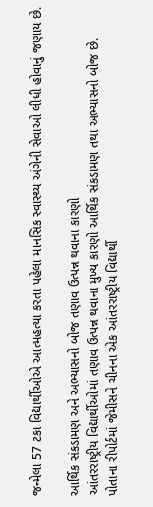જન્મેલા 57 ટકા વિદ્યાર્થીઓએ આત્મહત્યા કરતા પહેલા માનસિક સ્વાસ્થ્ય અંગેની સેવાઓ લીધી હોવાનું જણાય છે.

આર્થિક સંકડામણ અને અભ્યાસનો બોજ તણાવ ઉત્પન્ન થવાના કારણો
આંતરરાષ્ટ્રીય વિદ્યાર્થીઓમાં તણાવ ઉત્પન્ન થવાના મુખ્ય કારણો આર્થિક સંકડામણ તથા અભ્યાસનો બોજ છે. પોતાના રીપોર્ટમાં જેમીસને ચીનના એક આંતરરાષ્ટ્રીય વિદ્યાર્થી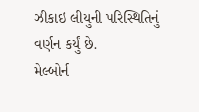ઝીકાઇ લીયુની પરિસ્થિતિનું વર્ણન કર્યું છે.
મેલ્બોર્ન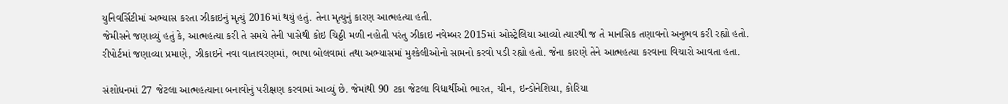યુનિવર્સિટીમાં અભ્યાસ કરતા ઝીકાઇનું મૃત્યું 2016માં થયું હતું. તેના મૃત્યુનું કારણ આત્મહત્યા હતી.
જેમીસને જણાવ્યું હતું કે, આત્મહત્યા કરી તે સમયે તેની પાસેથી કોઇ ચિઠ્ઠી મળી નહોતી પરંતુ ઝીકાઇ નવેમ્બર 2015માં ઓસ્ટ્રેલિયા આવ્યો ત્યારથી જ તે માનસિક તણાવનો અનુભવ કરી રહ્યો હતો.
રીપોર્ટમાં જણાવ્યા પ્રમાણે, ઝીકાઇને નવા વાતાવરણમાં, ભાષા બોલવામાં તથા અભ્યાસમાં મુશ્કેલીઓનો સામનો કરવો પડી રહ્યો હતો. જેના કારણે તેને આત્મહત્યા કરવાના વિચારો આવતા હતા.

સંશોધનમાં 27 જેટલા આત્મહત્યાના બનાવોનું પરીક્ષણ કરવામાં આવ્યું છે. જેમાંથી 90 ટકા જેટલા વિદ્યાર્થીઓ ભારત, ચીન, ઇન્ડોનેશિયા, કોરિયા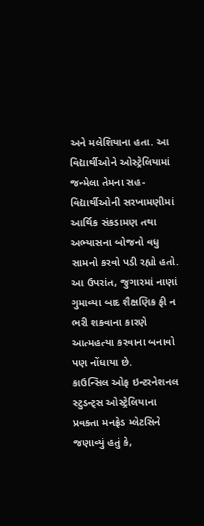અને મલેશિયાના હતા. આ વિદ્યાર્થીઓને ઓસ્ટ્રેલિયામાં જન્મેલા તેમના સહ-વિદ્યાર્થીઓની સરખામણીમાં આર્થિક સંકડામણ તથા અભ્યાસના બોજનો વધુ સામનો કરવો પડી રહ્યો હતો.
આ ઉપરાંત, જુગારમાં નાણાં ગુમાવ્યા બાદ શૈક્ષણિક ફી ન ભરી શકવાના કારણે આત્મહત્યા કરવાના બનાવો પણ નોંધાયા છે.
કાઉન્સિલ ઓફ ઇન્ટરનેશનલ સ્ટુડન્ટ્સ ઓસ્ટ્રેલિયાના પ્રવક્તા મનફ્રેડ મ્લેટસિને જણાવ્યું હતું કે,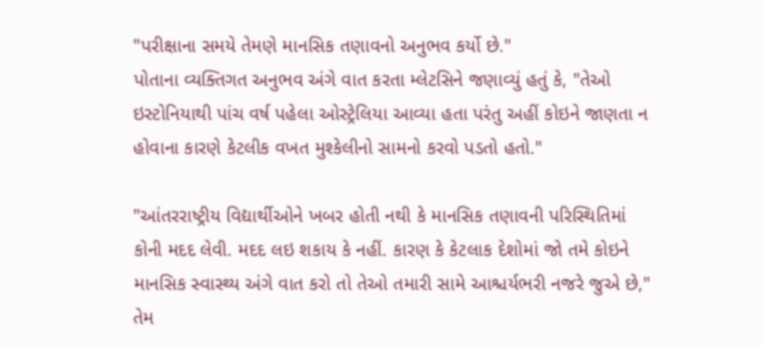"પરીક્ષાના સમયે તેમણે માનસિક તણાવનો અનુભવ કર્યો છે."
પોતાના વ્યક્તિગત અનુભવ અંગે વાત કરતા મ્લેટસિને જણાવ્યું હતું કે, "તેઓ ઇસ્ટોનિયાથી પાંચ વર્ષ પહેલા ઓસ્ટ્રેલિયા આવ્યા હતા પરંતુ અહીં કોઇને જાણતા ન હોવાના કારણે કેટલીક વખત મુશ્કેલીનો સામનો કરવો પડતો હતો."

"આંતરરાષ્ટ્રીય વિદ્યાર્થીઓને ખબર હોતી નથી કે માનસિક તણાવની પરિસ્થિતિમાં કોની મદદ લેવી. મદદ લઇ શકાય કે નહીં. કારણ કે કેટલાક દેશોમાં જો તમે કોઇને માનસિક સ્વાસ્થ્ય અંગે વાત કરો તો તેઓ તમારી સામે આશ્ચર્યભરી નજરે જુએ છે," તેમ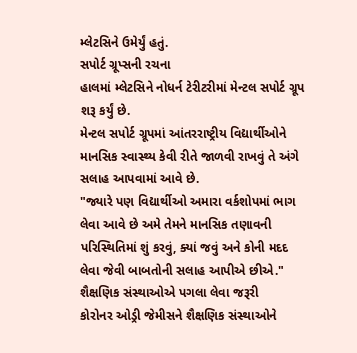મ્લેટસિને ઉમેર્યું હતું.
સપોર્ટ ગ્રૂપ્સની રચના
હાલમાં મ્લેટસિને નોધર્ન ટેરીટરીમાં મેન્ટલ સપોર્ટ ગ્રૂપ શરૂ કર્યું છે.
મેન્ટલ સપોર્ટ ગ્રૂપમાં આંતરરાષ્ટ્રીય વિદ્યાર્થીઓને માનસિક સ્વાસ્થ્ય કેવી રીતે જાળવી રાખવું તે અંગે સલાહ આપવામાં આવે છે.
"જ્યારે પણ વિદ્યાર્થીઓ અમારા વર્કશોપમાં ભાગ લેવા આવે છે અમે તેમને માનસિક તણાવની પરિસ્થિતિમાં શું કરવું, ક્યાં જવું અને કોની મદદ લેવા જેવી બાબતોની સલાહ આપીએ છીએ."
શૈક્ષણિક સંસ્થાઓએ પગલા લેવા જરૂરી
કોરોનર ઓડ્રી જેમીસને શૈક્ષણિક સંસ્થાઓને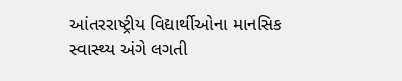આંતરરાષ્ટ્રીય વિદ્યાર્થીઓના માનસિક સ્વાસ્થ્ય અંગે લગતી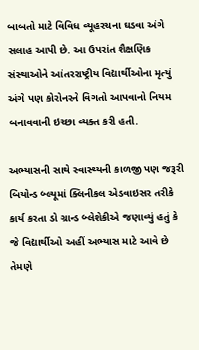બાબતો માટે વિવિધ વ્યૂહરચના ઘડવા અંગે સલાહ આપી છે. આ ઉપરાંત શૈક્ષણિક સંસ્થાઓને આંતરરાષ્ટ્રીય વિદ્યાર્થીઓના મૃત્યું અંગે પણ કોરોનરને વિગતો આપવાનો નિયમ બનાવવાની ઇચ્છા વ્યક્ત કરી હતી.

અભ્યાસની સાથે સ્વાસ્થ્યની કાળજી પણ જરૂરી
બિયોન્ડ બ્લ્યૂમાં ક્લિનીકલ એડવાઇસર તરીકે કાર્ય કરતા ડો ગ્રાન્ડ બ્લેશેકીએ જણાવ્યું હતું કે જે વિદ્યાર્થીઓ અહીં અભ્યાસ માટે આવે છે તેમણે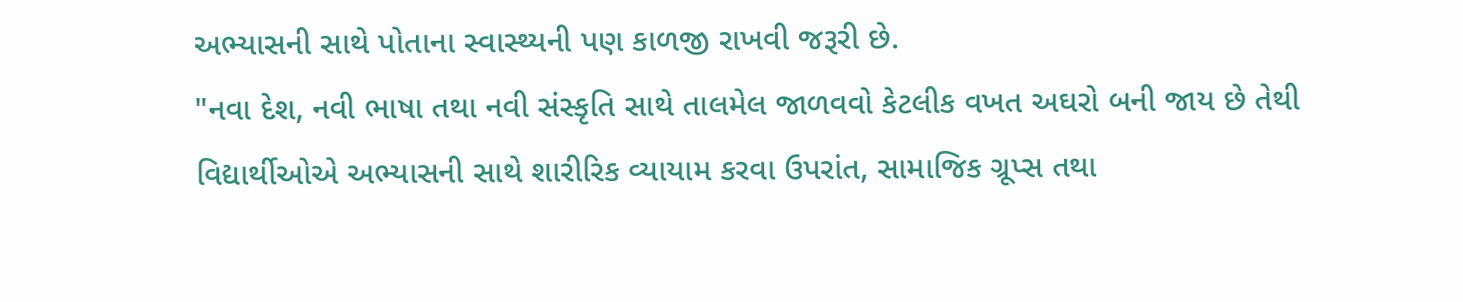અભ્યાસની સાથે પોતાના સ્વાસ્થ્યની પણ કાળજી રાખવી જરૂરી છે.
"નવા દેશ, નવી ભાષા તથા નવી સંસ્કૃતિ સાથે તાલમેલ જાળવવો કેટલીક વખત અઘરો બની જાય છે તેથી વિદ્યાર્થીઓએ અભ્યાસની સાથે શારીરિક વ્યાયામ કરવા ઉપરાંત, સામાજિક ગ્રૂપ્સ તથા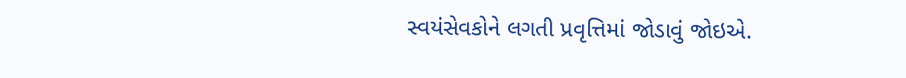સ્વયંસેવકોને લગતી પ્રવૃત્તિમાં જોડાવું જોઇએ.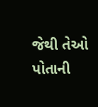જેથી તેઓ પોતાની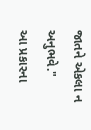જાતને એકલા ન અનુભવે."
આ પ્રકારના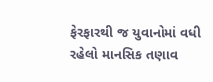ફેરફારથી જ યુવાનોમાં વધી રહેલો માનસિક તણાવ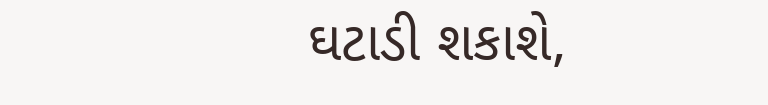ઘટાડી શકાશે,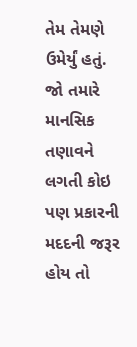તેમ તેમણે ઉમેર્યું હતું.
જો તમારે માનસિક તણાવને લગતી કોઇ પણ પ્રકારની મદદની જરૂર હોય તો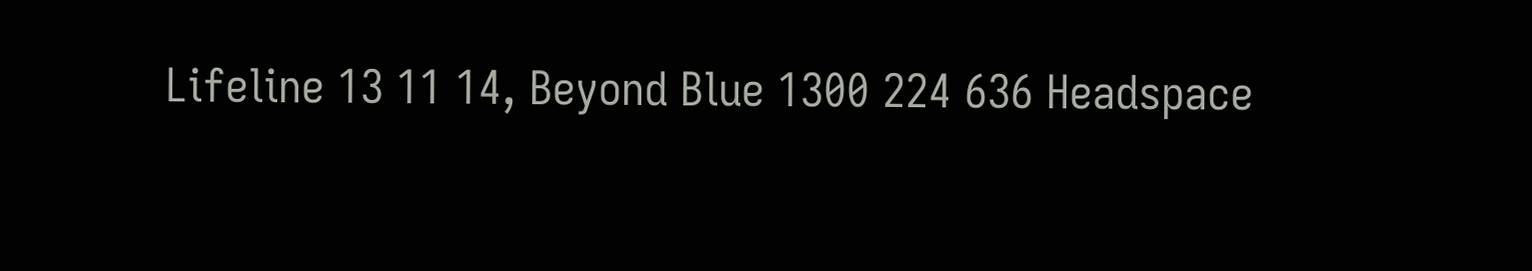Lifeline 13 11 14, Beyond Blue 1300 224 636 Headspace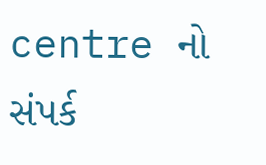centre નો સંપર્ક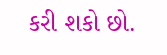કરી શકો છો.